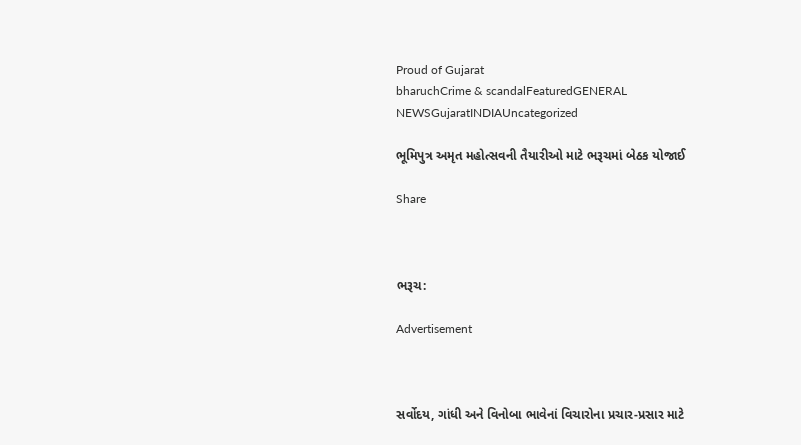Proud of Gujarat
bharuchCrime & scandalFeaturedGENERAL NEWSGujaratINDIAUncategorized

ભૂમિપુત્ર અમૃત મહોત્સવની તૈયારીઓ માટે ભરૂચમાં બેઠક યોજાઈ

Share



ભરૂચ:

Advertisement



સર્વોદય, ગાંધી અને વિનોબા ભાવેનાં વિચારોના પ્રચાર-પ્રસાર માટે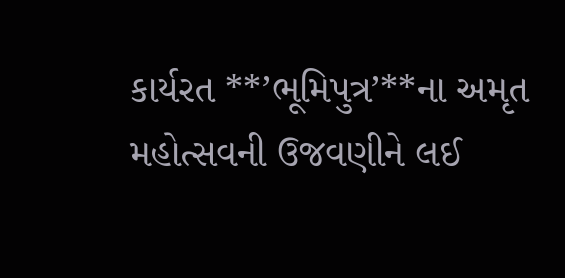કાર્યરત **’ભૂમિપુત્ર’**ના અમૃત મહોત્સવની ઉજવણીને લઈ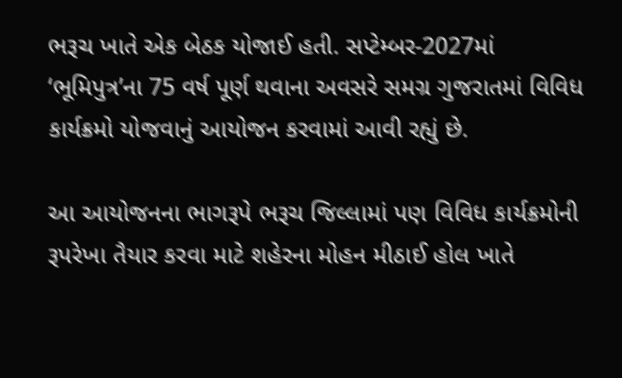ભરૂચ ખાતે એક બેઠક યોજાઈ હતી. સપ્ટેમ્બર-2027માં ‘ભૂમિપુત્ર’ના 75 વર્ષ પૂર્ણ થવાના અવસરે સમગ્ર ગુજરાતમાં વિવિધ કાર્યક્રમો યોજવાનું આયોજન કરવામાં આવી રહ્યું છે.

આ આયોજનના ભાગરૂપે ભરૂચ જિલ્લામાં પણ વિવિધ કાર્યક્રમોની રૂપરેખા તૈયાર કરવા માટે શહેરના મોહન મીઠાઈ હોલ ખાતે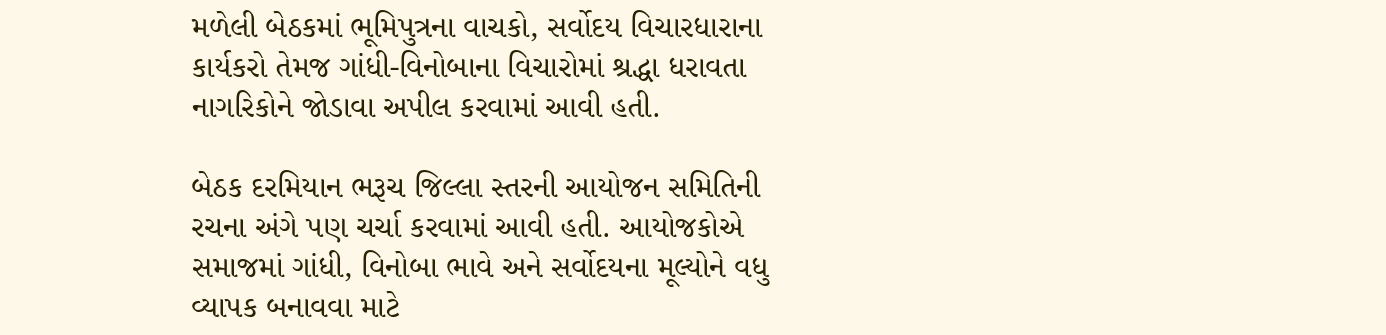મળેલી બેઠકમાં ભૂમિપુત્રના વાચકો, સર્વોદય વિચારધારાના કાર્યકરો તેમજ ગાંધી-વિનોબાના વિચારોમાં શ્રદ્ધા ધરાવતા નાગરિકોને જોડાવા અપીલ કરવામાં આવી હતી.

બેઠક દરમિયાન ભરૂચ જિલ્લા સ્તરની આયોજન સમિતિની રચના અંગે પણ ચર્ચા કરવામાં આવી હતી. આયોજકોએ સમાજમાં ગાંધી, વિનોબા ભાવે અને સર્વોદયના મૂલ્યોને વધુ વ્યાપક બનાવવા માટે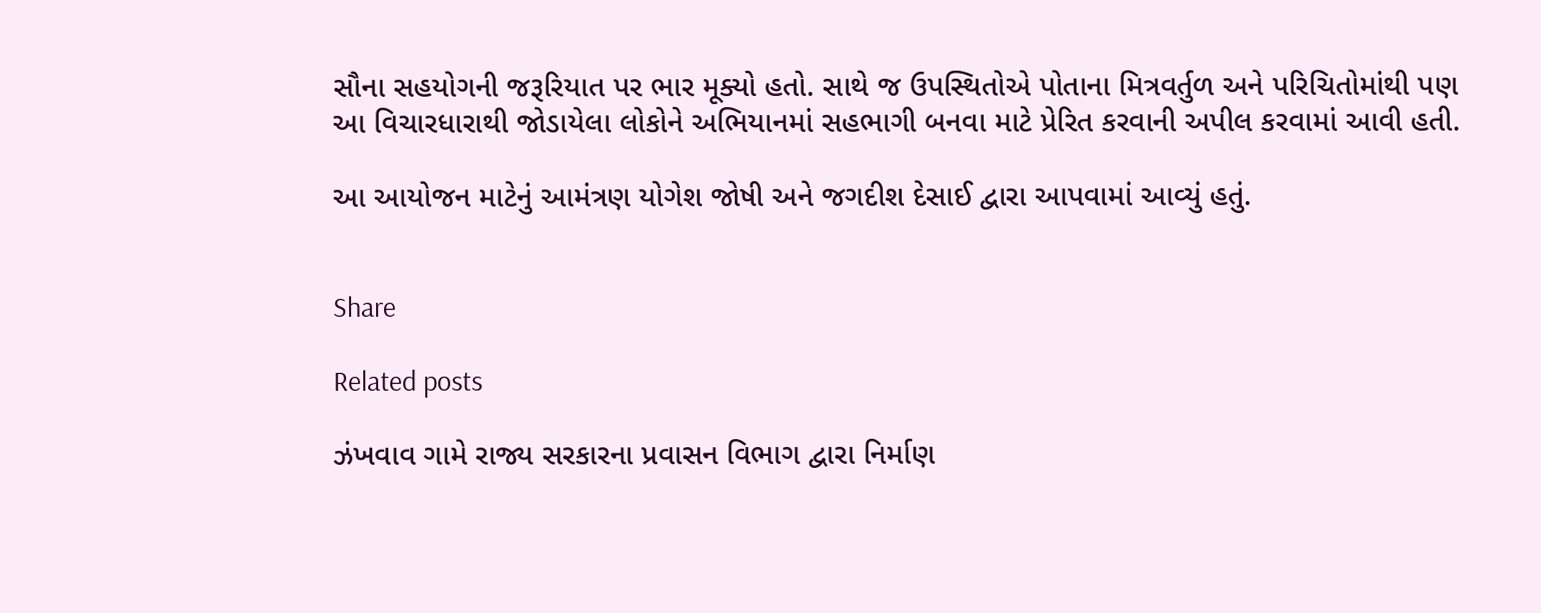સૌના સહયોગની જરૂરિયાત પર ભાર મૂક્યો હતો. સાથે જ ઉપસ્થિતોએ પોતાના મિત્રવર્તુળ અને પરિચિતોમાંથી પણ આ વિચારધારાથી જોડાયેલા લોકોને અભિયાનમાં સહભાગી બનવા માટે પ્રેરિત કરવાની અપીલ કરવામાં આવી હતી.

આ આયોજન માટેનું આમંત્રણ યોગેશ જોષી અને જગદીશ દેસાઈ દ્વારા આપવામાં આવ્યું હતું.


Share

Related posts

ઝંખવાવ ગામે રાજ્ય સરકારના પ્રવાસન વિભાગ દ્વારા નિર્માણ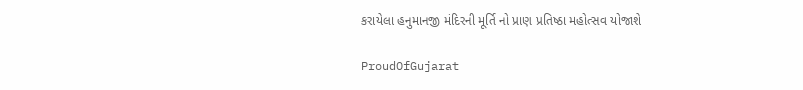કરાયેલા હનુમાનજી મંદિરની મૂર્તિ નો પ્રાણ પ્રતિષ્ઠા મહોત્સવ યોજાશે

ProudOfGujarat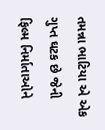તમન્ના ભાટિયા એ એક ગુપ્ત ઘટક છે જેની ફિલ્મ નિર્માતાઓને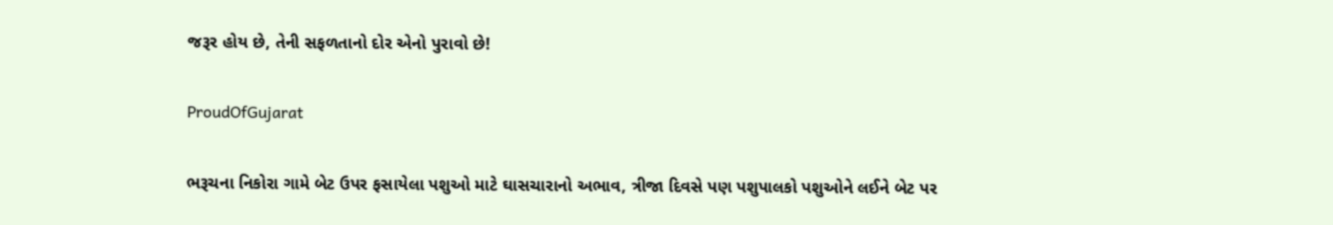જરૂર હોય છે, તેની સફળતાનો દોર એનો પુરાવો છે!

ProudOfGujarat

ભરૂચના નિકોરા ગામે બેટ ઉપર ફસાયેલા પશુઓ માટે ઘાસચારાનો અભાવ, ત્રીજા દિવસે પણ પશુપાલકો પશુઓને લઈને બેટ પર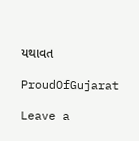યથાવત

ProudOfGujarat

Leave a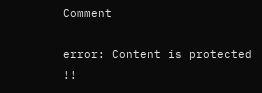Comment

error: Content is protected !!